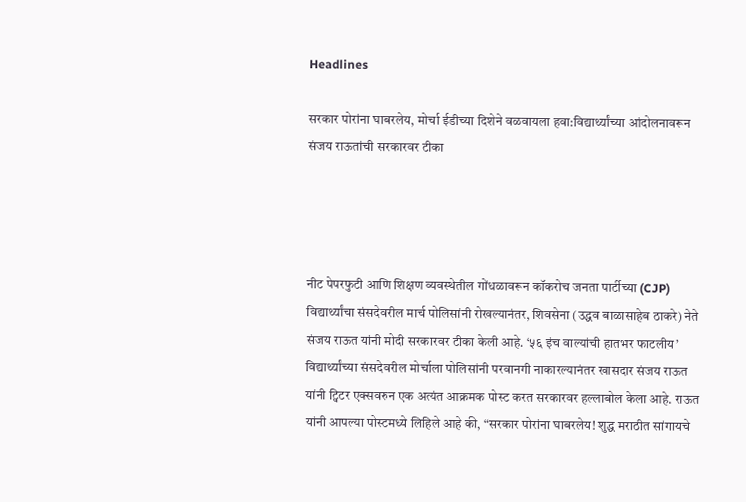Headlines

सरकार पोरांना घाबरलेय, मोर्चा ईडीच्या दिशेने वळवायला हवा:विद्यार्थ्यांच्या आंदोलनावरून संजय राऊतांची सरकारवर टीका




नीट पेपरफुटी आणि शिक्षण व्यवस्थेतील गोंधळावरून कॉकरोच जनता पार्टीच्या (CJP) विद्यार्थ्यांचा संसदेवरील मार्च पोलिसांनी रोखल्यानंतर, शिवसेना (उद्धव बाळासाहेब ठाकरे) नेते संजय राऊत यांनी मोदी सरकारवर टीका केली आहे. ‘५६ इंच वाल्यांची हातभर फाटलीय’ विद्यार्थ्यांच्या संसदेवरील मोर्चाला पोलिसांनी परवानगी नाकारल्यानंतर खासदार संजय राऊत यांनी ट्विटर एक्सवरुन एक अत्यंत आक्रमक पोस्ट करत सरकारवर हल्लाबोल केला आहे. राऊत यांनी आपल्या पोस्टमध्ये लिहिले आहे की, “सरकार पोरांना घाबरलेय! शुद्ध मराठीत सांगायचे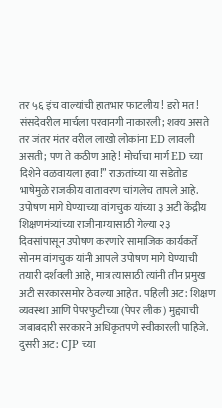तर ५६ इंच वाल्यांची हातभार फाटलीय! डरो मत! संसदेवरील मार्चला परवानगी नाकारली; शक्य असते तर जंतर मंतर वरील लाखो लोकांना ED लावली असती; पण ते कठीण आहे! मोर्चाचा मार्ग ED च्या दिशेने वळवायला हवा!” राऊतांच्या या सडेतोड भाषेमुळे राजकीय वातावरण चांगलेच तापले आहे. उपोषण मागे घेण्याच्या वांगचुक यांच्या ३ अटी केंद्रीय शिक्षणमंत्र्यांच्या राजीनाम्यासाठी गेल्या २३ दिवसांपासून उपोषण करणारे सामाजिक कार्यकर्ते सोनम वांगचुक यांनी आपले उपोषण मागे घेण्याची तयारी दर्शवली आहे, मात्र त्यासाठी त्यांनी तीन प्रमुख अटी सरकारसमोर ठेवल्या आहेत. पहिली अट: शिक्षण व्यवस्था आणि पेपरफुटीच्या (पेपर लीक) मुद्द्याची जबाबदारी सरकारने अधिकृतपणे स्वीकारली पाहिजे. दुसरी अट: CJP च्या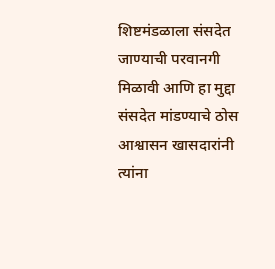शिष्टमंडळाला संसदेत जाण्याची परवानगी मिळावी आणि हा मुद्दा संसदेत मांडण्याचे ठोस आश्वासन खासदारांनी त्यांना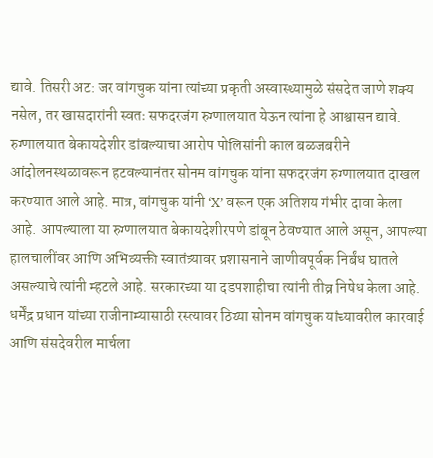द्यावे. तिसरी अट: जर वांगचुक यांना त्यांच्या प्रकृती अस्वास्थ्यामुळे संसदेत जाणे शक्य नसेल, तर खासदारांनी स्वतः सफदरजंग रुग्णालयात येऊन त्यांना हे आश्वासन द्यावे. रुग्णालयात बेकायदेशीर डांबल्याचा आरोप पोलिसांनी काल बळजबरीने आंदोलनस्थळावरून हटवल्यानंतर सोनम वांगचुक यांना सफदरजंग रुग्णालयात दाखल करण्यात आले आहे. मात्र, वांगचुक यांनी ‘X’ वरून एक अतिशय गंभीर दावा केला आहे. आपल्याला या रुग्णालयात बेकायदेशीरपणे डांबून ठेवण्यात आले असून, आपल्या हालचालींवर आणि अभिव्यक्ती स्वातंत्र्यावर प्रशासनाने जाणीवपूर्वक निर्बंध घातले असल्याचे त्यांनी म्हटले आहे. सरकारच्या या दडपशाहीचा त्यांनी तीव्र निषेध केला आहे. धर्मेंद्र प्रधान यांच्या राजीनाम्यासाठी रस्त्यावर ठिय्या सोनम वांगचुक यांच्यावरील कारवाई आणि संसदेवरील मार्चला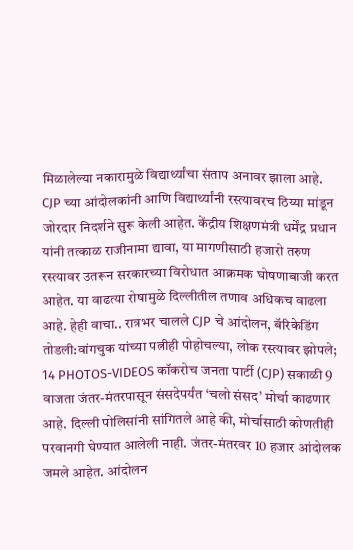मिळालेल्या नकारामुळे विद्यार्थ्यांचा संताप अनावर झाला आहे. CJP च्या आंदोलकांनी आणि विद्यार्थ्यांनी रस्त्यावरच ठिय्या मांडून जोरदार निदर्शने सुरू केली आहेत. केंद्रीय शिक्षणमंत्री धर्मेंद्र प्रधान यांनी तत्काळ राजीनामा द्यावा, या मागणीसाठी हजारो तरुण रस्त्यावर उतरून सरकारच्या विरोधात आक्रमक घोषणाबाजी करत आहेत. या वाढत्या रोषामुळे दिल्लीतील तणाव अधिकच वाढला आहे. हेही वाचा.. रात्रभर चालले CJP चे आंदोलन, बॅरिकेडिंग तोडली:वांगचुक यांच्या पत्नीही पोहोचल्या, लोक रस्त्यावर झोपले; 14 PHOTOS-VIDEOS कॉकरोच जनता पार्टी (CJP) सकाळी 9 वाजता जंतर-मंतरपासून संसदेपर्यंत ‘चलो संसद’ मोर्चा काढणार आहे. दिल्ली पोलिसांनी सांगितले आहे की, मोर्चासाठी कोणतीही परवानगी घेण्यात आलेली नाही. जंतर-मंतरवर 10 हजार आंदोलक जमले आहेत. आंदोलन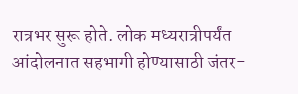रात्रभर सुरू होते. लोक मध्यरात्रीपर्यंत आंदोलनात सहभागी होण्यासाठी जंतर-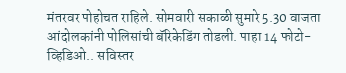मंतरवर पोहोचत राहिले. सोमवारी सकाळी सुमारे 5.30 वाजता आंदोलकांनी पोलिसांची बॅरिकेडिंग तोडली. पाहा 14 फोटो-व्हिडिओ.. सविस्तर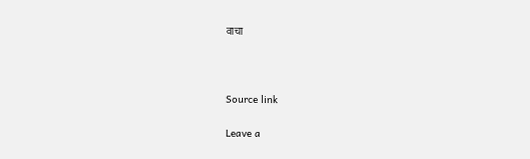वाचा



Source link

Leave a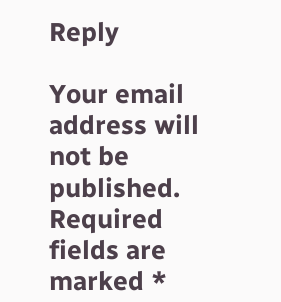Reply

Your email address will not be published. Required fields are marked *